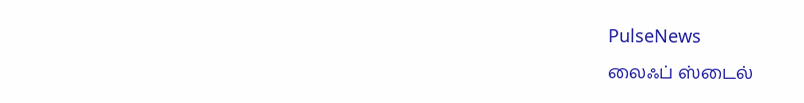PulseNews
லைஃப் ஸ்டைல்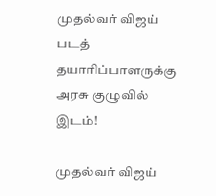முதல்வர் விஜய் படத் தயாரிப்பாளருக்கு அரசு குழுவில் இடம்!

முதல்வர் விஜய்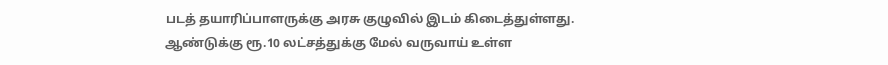படத் தயாரிப்பாளருக்கு அரசு குழுவில் இடம் கிடைத்துள்ளது. ஆண்டுக்கு ரூ.10 லட்சத்துக்கு மேல் வருவாய் உள்ள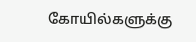கோயில்களுக்கு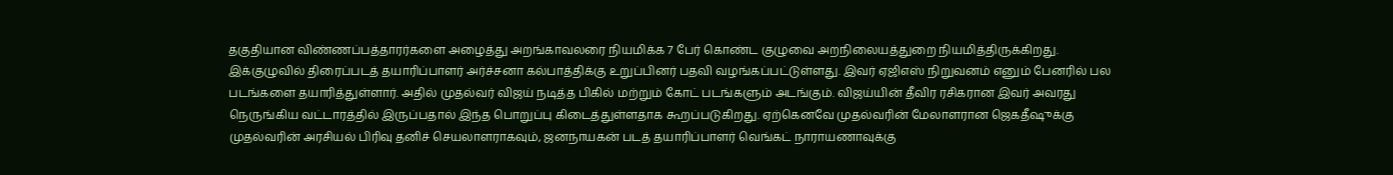தகுதியான விண்ணப்பத்தாரர்களை அழைத்து அறங்காவலரை நியமிக்க 7 பேர் கொண்ட குழுவை அறநிலையத்துறை நியமித்திருக்கிறது. இக்குழுவில் திரைப்படத் தயாரிப்பாளர் அர்ச்சனா கல்பாத்திக்கு உறுப்பினர் பதவி வழங்கப்பட்டுள்ளது. இவர் ஏஜிஎஸ் நிறுவனம் எனும் பேனரில் பல படங்களை தயாரித்துள்ளார். அதில் முதல்வர் விஜய் நடித்த பிகில் மற்றும் கோட் படங்களும் அடங்கும். விஜய்யின் தீவிர ரசிகரான இவர் அவரது நெருங்கிய வட்டாரத்தில் இருப்பதால் இந்த பொறுப்பு கிடைத்துள்ளதாக கூறப்படுகிறது. ஏற்கெனவே முதல்வரின் மேலாளரான ஜெகதீஷுக்கு முதல்வரின் அரசியல் பிரிவு தனிச் செயலாளராகவும், ஜனநாயகன் படத் தயாரிப்பாளர் வெங்கட் நாராயணாவுக்கு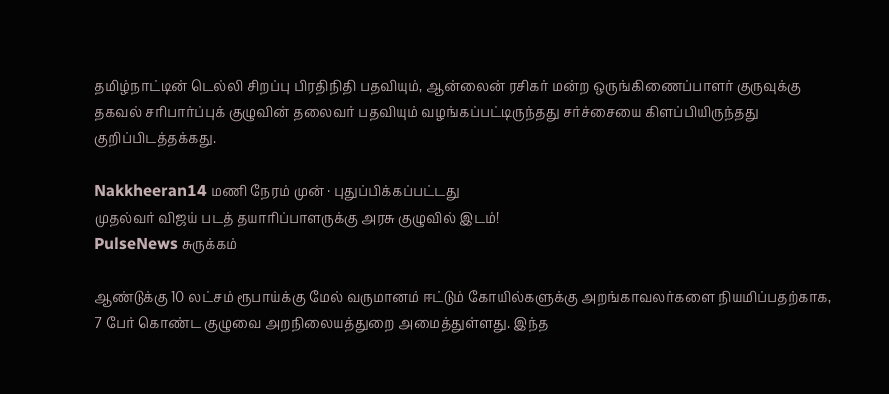தமிழ்நாட்டின் டெல்லி சிறப்பு பிரதிநிதி பதவியும், ஆன்லைன் ரசிகர் மன்ற ஒருங்கிணைப்பாளர் குருவுக்கு தகவல் சரிபார்ப்புக் குழுவின் தலைவர் பதவியும் வழங்கப்பட்டிருந்தது சர்ச்சையை கிளப்பியிருந்தது குறிப்பிடத்தக்கது.

Nakkheeran14 மணி நேரம் முன் · புதுப்பிக்கப்பட்டது
முதல்வர் விஜய் படத் தயாரிப்பாளருக்கு அரசு குழுவில் இடம்!
PulseNews சுருக்கம்

ஆண்டுக்கு 10 லட்சம் ரூபாய்க்கு மேல் வருமானம் ஈட்டும் கோயில்களுக்கு அறங்காவலர்களை நியமிப்பதற்காக, 7 பேர் கொண்ட குழுவை அறநிலையத்துறை அமைத்துள்ளது. இந்த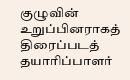குழுவின் உறுப்பினராகத் திரைப்படத் தயாரிப்பாளர்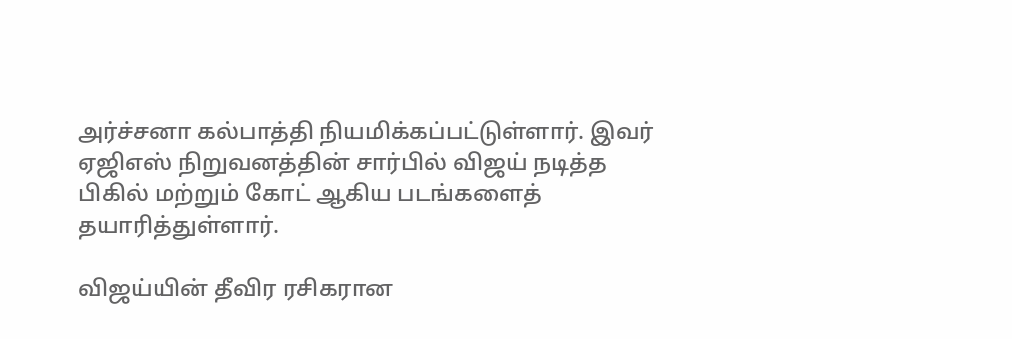அர்ச்சனா கல்பாத்தி நியமிக்கப்பட்டுள்ளார். இவர் ஏஜிஎஸ் நிறுவனத்தின் சார்பில் விஜய் நடித்த பிகில் மற்றும் கோட் ஆகிய படங்களைத் தயாரித்துள்ளார்.

விஜய்யின் தீவிர ரசிகரான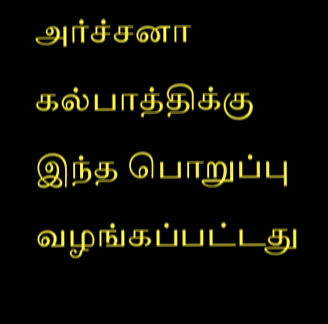அர்ச்சனா கல்பாத்திக்கு இந்த பொறுப்பு வழங்கப்பட்டது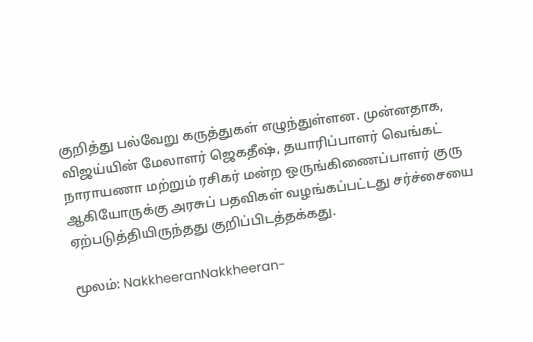குறித்து பல்வேறு கருத்துகள் எழுந்துள்ளன. முன்னதாக, விஜய்யின் மேலாளர் ஜெகதீஷ், தயாரிப்பாளர் வெங்கட் நாராயணா மற்றும் ரசிகர் மன்ற ஒருங்கிணைப்பாளர் குரு ஆகியோருக்கு அரசுப் பதவிகள் வழங்கப்பட்டது சர்ச்சையை ஏற்படுத்தியிருந்தது குறிப்பிடத்தக்கது.

மூலம்: NakkheeranNakkheeran-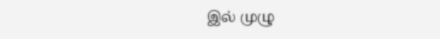இல் முழு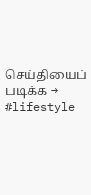செய்தியைப் படிக்க →
#lifestyle